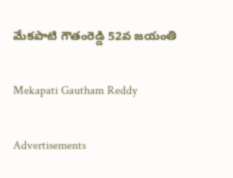మేకపాటి గౌతంరెడ్డి 52వ జయంతి

Mekapati Gautham Reddy

Advertisements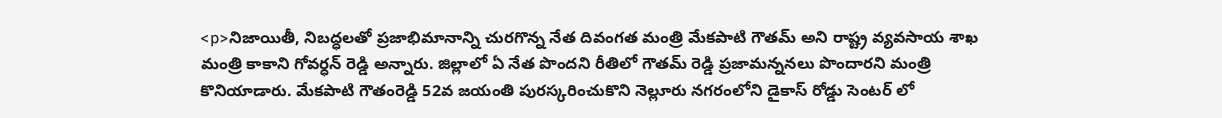<p>నిజాయితీ, నిబద్ధలతో ప్రజాభిమానాన్ని చురగొన్న నేత దివంగత మంత్రి మేకపాటి గౌతమ్ అని రాష్ట్ర వ్యవసాయ శాఖ మంత్రి కాకాని గోవర్ధన్ రెడ్డి అన్నారు. జిల్లాలో ఏ నేత పొందని రీతిలో గౌతమ్ రెడ్డి ప్రజామన్ననలు పొందారని మంత్రి కొనియాడారు. మేకపాటి గౌతంరెడ్డి 52వ జయంతి పురస్కరించుకొని నెల్లూరు నగరంలోని డైకాస్ రోడ్డు సెంటర్ లో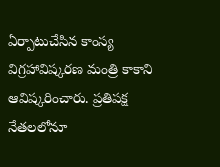ఏర్పాటుచేసిన కాంస్య విగ్రహావిష్కరణ మంత్రి కాకాని ఆవిష్కరించారు. ప్రతిపక్ష నేతలలోనూ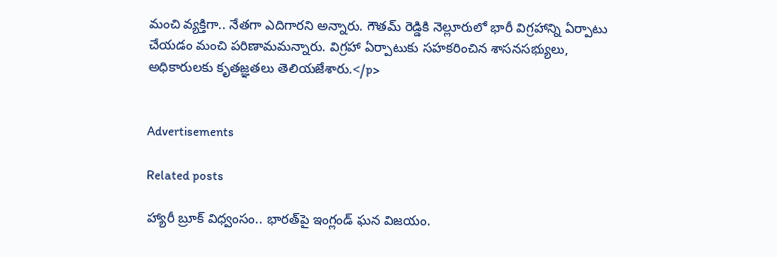మంచి వ్యక్తిగా.. నేతగా ఎదిగారని అన్నారు. గౌతమ్ రెడ్డికి నెల్లూరులో భారీ విగ్రహాన్ని ఏర్పాటు చేయడం మంచి పరిణామమన్నారు. విగ్రహా ఏర్పాటుకు సహకరించిన శాసనసభ్యులు, అధికారులకు కృతజ్ఞతలు తెలియజేశారు.</p>


Advertisements

Related posts

హ్యారీ బ్రూక్ విధ్వంసం.. భారత్‌పై ఇంగ్లండ్ ఘన విజయం.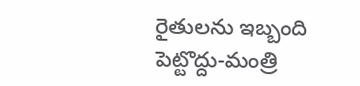రైతులను ఇబ్బంది పెట్టొద్దు-మంత్రి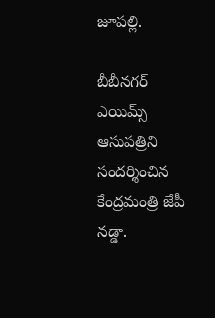జూపల్లి.

బీబీనగర్ ఎయిమ్స్ ఆసుపత్రిని సందర్శించిన కేంద్రమంత్రి జేపీ నడ్డా.